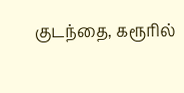குடந்தை, கரூரில்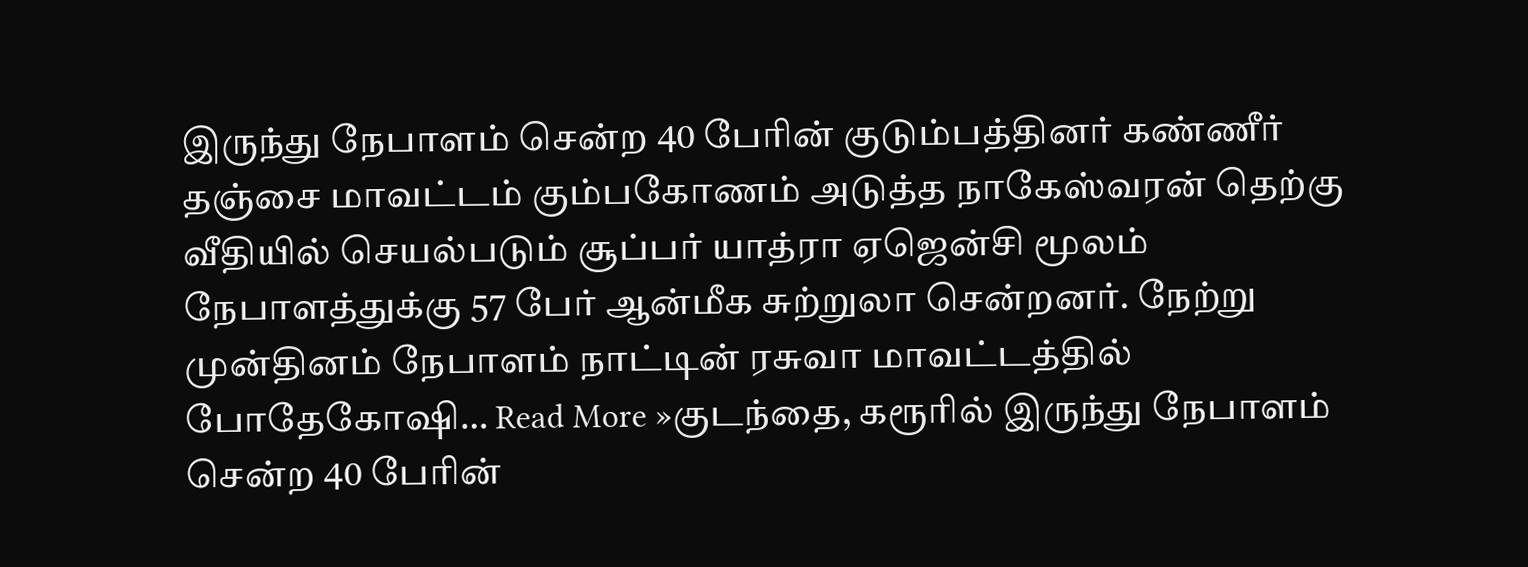இருந்து நேபாளம் சென்ற 40 பேரின் குடும்பத்தினர் கண்ணீர்
தஞ்சை மாவட்டம் கும்பகோணம் அடுத்த நாகேஸ்வரன் தெற்கு வீதியில் செயல்படும் சூப்பர் யாத்ரா ஏஜென்சி மூலம் நேபாளத்துக்கு 57 பேர் ஆன்மீக சுற்றுலா சென்றனர். நேற்று முன்தினம் நேபாளம் நாட்டின் ரசுவா மாவட்டத்தில் போதேகோஷி… Read More »குடந்தை, கரூரில் இருந்து நேபாளம் சென்ற 40 பேரின்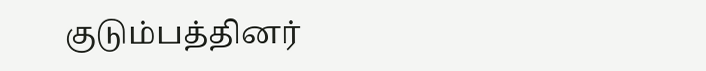குடும்பத்தினர்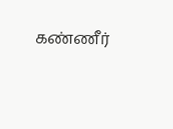கண்ணீர்